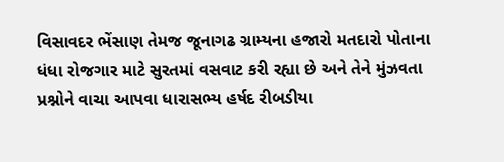વિસાવદર ભેંસાણ તેમજ જૂનાગઢ ગ્રામ્યના હજારો મતદારો પોતાના ધંધા રોજગાર માટે સુરતમાં વસવાટ કરી રહ્યા છે અને તેને મુંઝવતા પ્રશ્નોને વાચા આપવા ધારાસભ્ય હર્ષદ રીબડીયા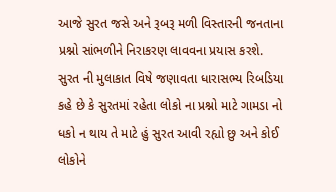આજે સુરત જસે અને રૂબરૂ મળી વિસ્તારની જનતાના પ્રશ્નો સાંભળીને નિરાકરણ લાવવના પ્રયાસ કરશે. સુરત ની મુલાકાત વિષે જણાવતા ધારાસભ્ય રિબડિયા કહે છે કે સુરતમાં રહેતા લોકો ના પ્રશ્નો માટે ગામડા નો ધકો ન થાય તે માટે હું સુરત આવી રહ્યો છુ અને કોઈ લોકોને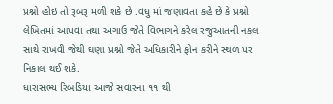પ્રશ્નો હોઇ તો રૂબરૂ મળી શકે છે .વધુ માં જણાવતા કહે છે કે પ્રશ્નો લેખિતમાં આપવા તથા અગાઉ જેતે વિભાગને કરેલ રજુઆતની નકલ સાથે રાખવી જેથી ઘણા પ્રશ્નો જેતે અધિકારીને ફોન કરીને સ્થળ પર નિકાલ થઈ શકે.
ધારાસભ્ય રિબડિયા આજે સવારના ૧૧ થી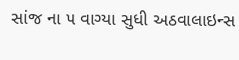સાંજ ના ૫ વાગ્યા સુધી અઠવાલાઇન્સ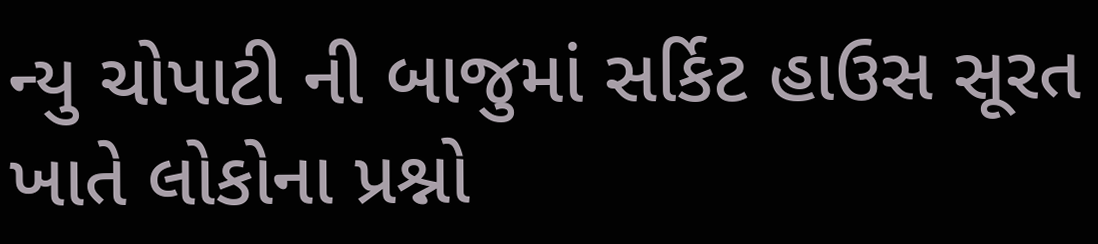ન્યુ ચોપાટી ની બાજુમાં સર્કિટ હાઉસ સૂરત ખાતે લોકોના પ્રશ્નો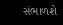સંભાળશે